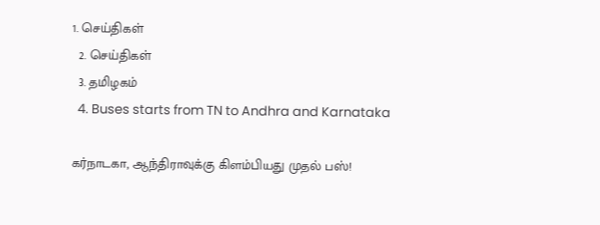1. செய்திகள்
  2. செய்திகள்
  3. த‌மிழக‌ம்
  4. Buses starts from TN to Andhra and Karnataka

கர்நாடகா, ஆந்திராவுக்கு கிளம்பியது முதல் பஸ்!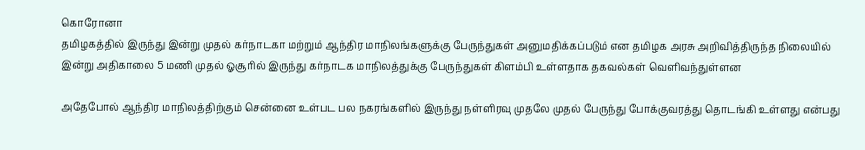கொரோனா
தமிழகத்தில் இருந்து இன்று முதல் கர்நாடகா மற்றும் ஆந்திர மாநிலங்களுக்கு பேருந்துகள் அனுமதிக்கப்படும் என தமிழக அரசு அறிவித்திருந்த நிலையில் இன்று அதிகாலை 5 மணி முதல் ஓசூரில் இருந்து கர்நாடக மாநிலத்துக்கு பேருந்துகள் கிளம்பி உள்ளதாக தகவல்கள் வெளிவந்துள்ளன

அதேபோல் ஆந்திர மாநிலத்திற்கும் சென்னை உள்பட பல நகரங்களில் இருந்து நள்ளிரவு முதலே முதல் பேருந்து போக்குவரத்து தொடங்கி உள்ளது என்பது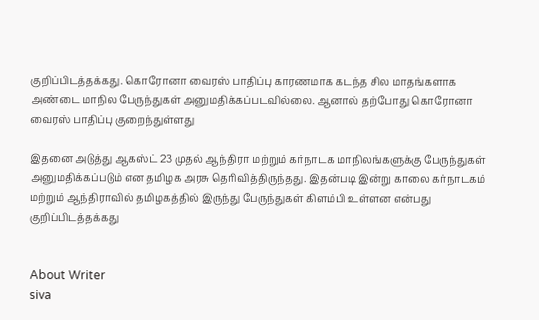குறிப்பிடத்தக்கது. கொரோனா வைரஸ் பாதிப்பு காரணமாக கடந்த சில மாதங்களாக அண்டை மாநில பேருந்துகள் அனுமதிக்கப்படவில்லை. ஆனால் தற்போது கொரோனா வைரஸ் பாதிப்பு குறைந்துள்ளது

இதனை அடுத்து ஆகஸ்ட் 23 முதல் ஆந்திரா மற்றும் கர்நாடக மாநிலங்களுக்கு பேருந்துகள் அனுமதிக்கப்படும் என தமிழக அரசு தெரிவித்திருந்தது. இதன்படி இன்று காலை கர்நாடகம் மற்றும் ஆந்திராவில் தமிழகத்தில் இருந்து பேருந்துகள் கிளம்பி உள்ளன என்பது குறிப்பிடத்தக்கது


About Writer
siva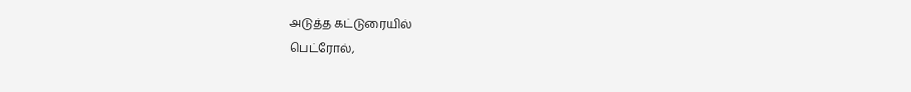அடுத்த கட்டுரையில்
பெட்ரோல்,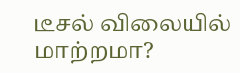டீசல் விலையில் மாற்றமா?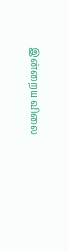இன்றைய விலை